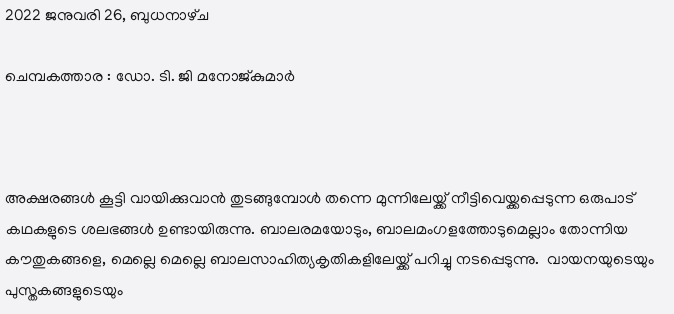2022 ജനുവരി 26, ബുധനാഴ്‌ച

ചെമ്പകത്താര : ഡോ. ടി. ജി മനോജ്കുമാർ



അക്ഷരങ്ങൾ കൂട്ടി വായിക്കുവാൻ തുടങ്ങുമ്പോൾ തന്നെ മുന്നിലേയ്ക്ക് നീട്ടിവെയ്ക്കപ്പെടുന്ന ഒരുപാട് കഥകളുടെ ശലഭങ്ങൾ ഉണ്ടായിരുന്നു. ബാലരമയോടും, ബാലമംഗളത്തോടുമെല്ലാം തോന്നിയ കൗതുകങ്ങളെ, മെല്ലെ മെല്ലെ ബാലസാഹിത്യകൃതികളിലേയ്ക്ക് പറിച്ചു നടപ്പെടുന്നു.  വായനയുടെയും പുസ്തകങ്ങളുടെയും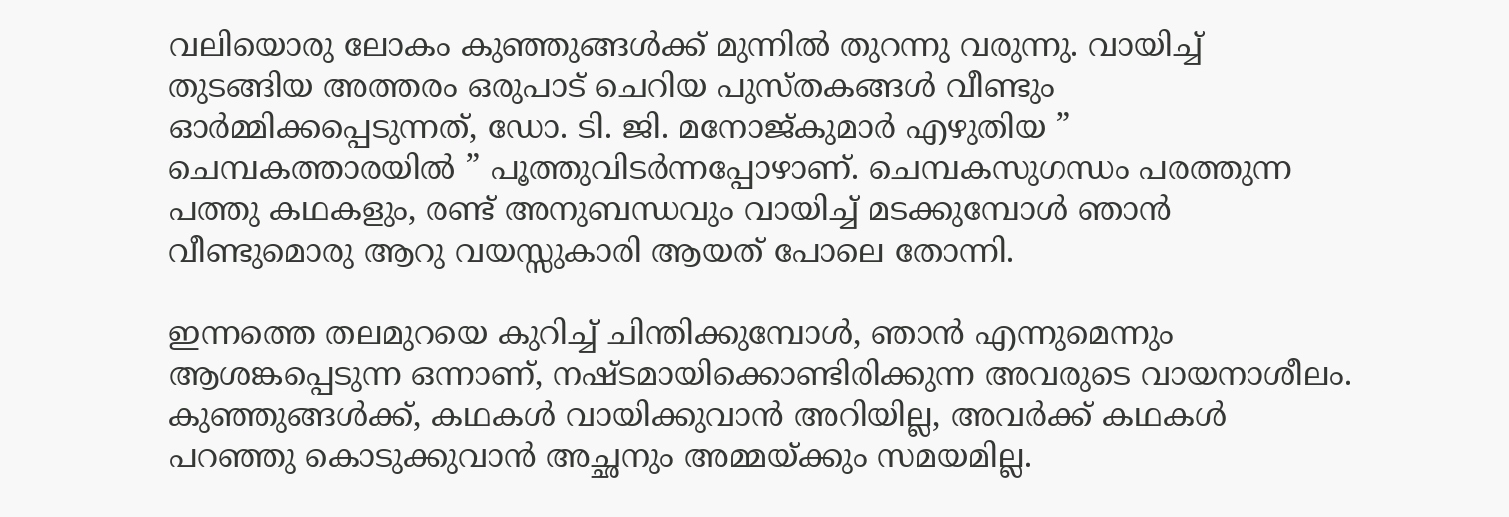വലിയൊരു ലോകം കുഞ്ഞുങ്ങൾക്ക് മുന്നിൽ തുറന്നു വരുന്നു. വായിച്ച് തുടങ്ങിയ അത്തരം ഒരുപാട് ചെറിയ പുസ്തകങ്ങൾ വീണ്ടും ഓർമ്മിക്കപ്പെടുന്നത്, ഡോ. ടി. ജി. മനോജ്‌കുമാർ എഴുതിയ ” ചെമ്പകത്താരയിൽ ” പൂത്തുവിടർന്നപ്പോഴാണ്. ചെമ്പകസുഗന്ധം പരത്തുന്ന പത്തു കഥകളും, രണ്ട് അനുബന്ധവും വായിച്ച് മടക്കുമ്പോൾ ഞാൻ വീണ്ടുമൊരു ആറു വയസ്സുകാരി ആയത് പോലെ തോന്നി.

ഇന്നത്തെ തലമുറയെ കുറിച്ച് ചിന്തിക്കുമ്പോൾ, ഞാൻ എന്നുമെന്നും ആശങ്കപ്പെടുന്ന ഒന്നാണ്, നഷ്ടമായിക്കൊണ്ടിരിക്കുന്ന അവരുടെ വായനാശീലം. കുഞ്ഞുങ്ങൾക്ക്, കഥകൾ വായിക്കുവാൻ അറിയില്ല, അവർക്ക് കഥകൾ പറഞ്ഞു കൊടുക്കുവാൻ അച്ഛനും അമ്മയ്ക്കും സമയമില്ല.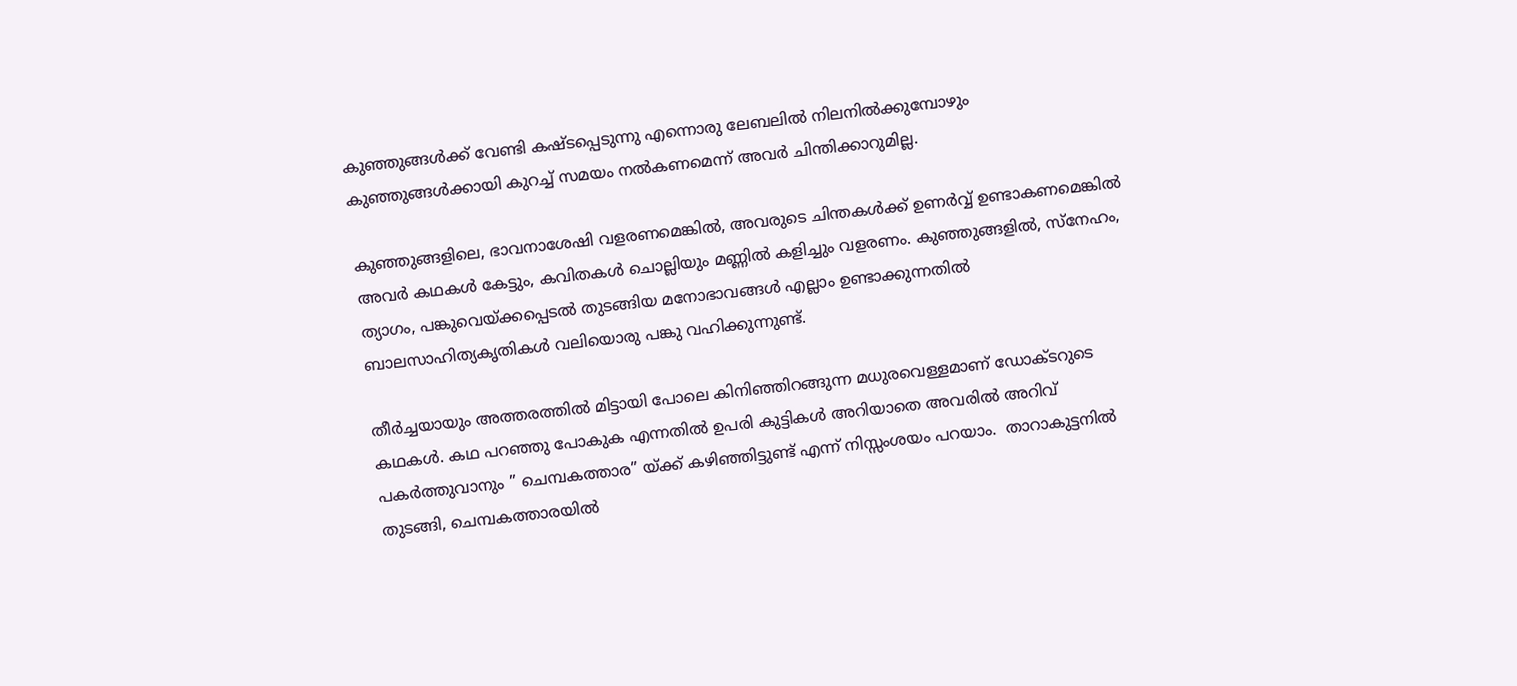കുഞ്ഞുങ്ങൾക്ക് വേണ്ടി കഷ്ടപ്പെടുന്നു എന്നൊരു ലേബലിൽ നിലനിൽക്കുമ്പോഴും കുഞ്ഞുങ്ങൾക്കായി കുറച്ച് സമയം നൽകണമെന്ന് അവർ ചിന്തിക്കാറുമില്ല.

കുഞ്ഞുങ്ങളിലെ, ഭാവനാശേഷി വളരണമെങ്കിൽ, അവരുടെ ചിന്തകൾക്ക് ഉണർവ്വ് ഉണ്ടാകണമെങ്കിൽ അവർ കഥകൾ കേട്ടും, കവിതകൾ ചൊല്ലിയും മണ്ണിൽ കളിച്ചും വളരണം. കുഞ്ഞുങ്ങളിൽ, സ്നേഹം, ത്യാഗം, പങ്കുവെയ്ക്കപ്പെടൽ തുടങ്ങിയ മനോഭാവങ്ങൾ എല്ലാം ഉണ്ടാക്കുന്നതിൽ ബാലസാഹിത്യകൃതികൾ വലിയൊരു പങ്കു വഹിക്കുന്നുണ്ട്.

തീർച്ചയായും അത്തരത്തിൽ മിട്ടായി പോലെ കിനിഞ്ഞിറങ്ങുന്ന മധുരവെള്ളമാണ് ഡോക്ടറുടെ കഥകൾ. കഥ പറഞ്ഞു പോകുക എന്നതിൽ ഉപരി കുട്ടികൾ അറിയാതെ അവരിൽ അറിവ് പകർത്തുവാനും ” ചെമ്പകത്താര” യ്ക്ക് കഴിഞ്ഞിട്ടുണ്ട് എന്ന് നിസ്സംശയം പറയാം.  താറാകുട്ടനിൽ തുടങ്ങി, ചെമ്പകത്താരയിൽ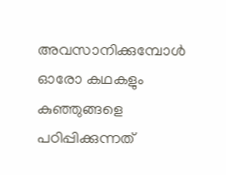അവസാനിക്കുമ്പോൾ  ഓരോ കഥകളും കുഞ്ഞുങ്ങളെ പഠിപ്പിക്കുന്നത്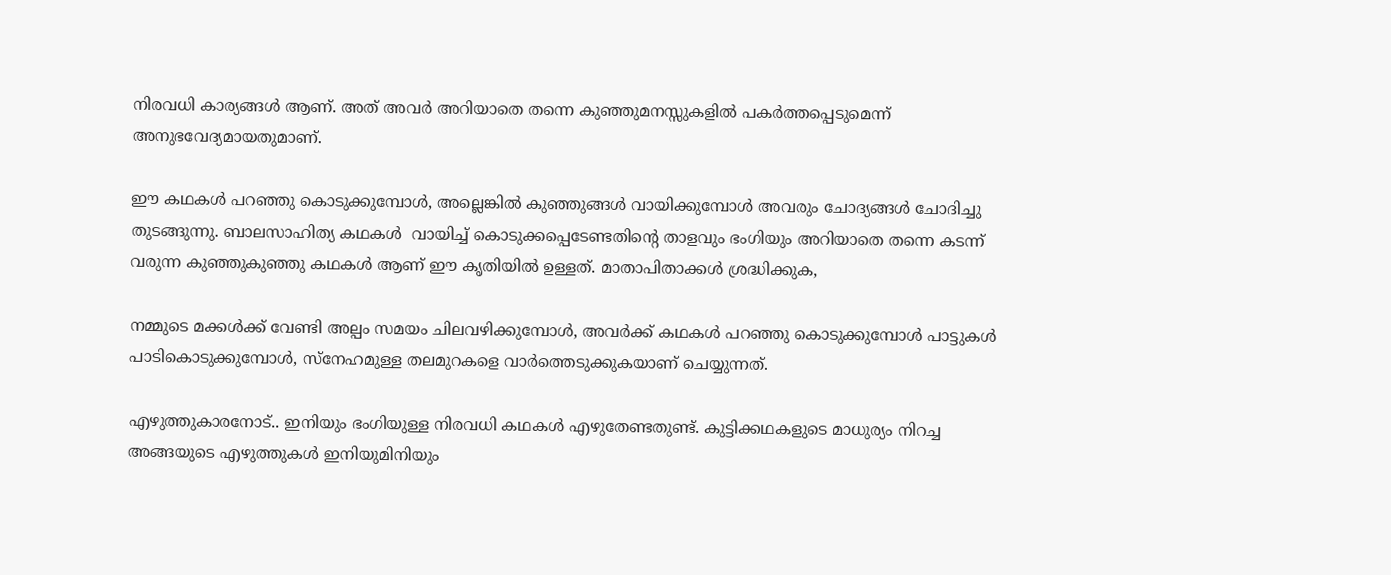നിരവധി കാര്യങ്ങൾ ആണ്. അത് അവർ അറിയാതെ തന്നെ കുഞ്ഞുമനസ്സുകളിൽ പകർത്തപ്പെടുമെന്ന് അനുഭവേദ്യമായതുമാണ്.

ഈ കഥകൾ പറഞ്ഞു കൊടുക്കുമ്പോൾ, അല്ലെങ്കിൽ കുഞ്ഞുങ്ങൾ വായിക്കുമ്പോൾ അവരും ചോദ്യങ്ങൾ ചോദിച്ചു തുടങ്ങുന്നു. ബാലസാഹിത്യ കഥകൾ  വായിച്ച് കൊടുക്കപ്പെടേണ്ടതിന്റെ താളവും ഭംഗിയും അറിയാതെ തന്നെ കടന്ന് വരുന്ന കുഞ്ഞുകുഞ്ഞു കഥകൾ ആണ് ഈ കൃതിയിൽ ഉള്ളത്. മാതാപിതാക്കൾ ശ്രദ്ധിക്കുക,

നമ്മുടെ മക്കൾക്ക് വേണ്ടി അല്പം സമയം ചിലവഴിക്കുമ്പോൾ, അവർക്ക് കഥകൾ പറഞ്ഞു കൊടുക്കുമ്പോൾ പാട്ടുകൾ പാടികൊടുക്കുമ്പോൾ, സ്നേഹമുള്ള തലമുറകളെ വാർത്തെടുക്കുകയാണ് ചെയ്യുന്നത്.

എഴുത്തുകാരനോട്.. ഇനിയും ഭംഗിയുള്ള നിരവധി കഥകൾ എഴുതേണ്ടതുണ്ട്. കുട്ടിക്കഥകളുടെ മാധുര്യം നിറച്ച അങ്ങയുടെ എഴുത്തുകൾ ഇനിയുമിനിയും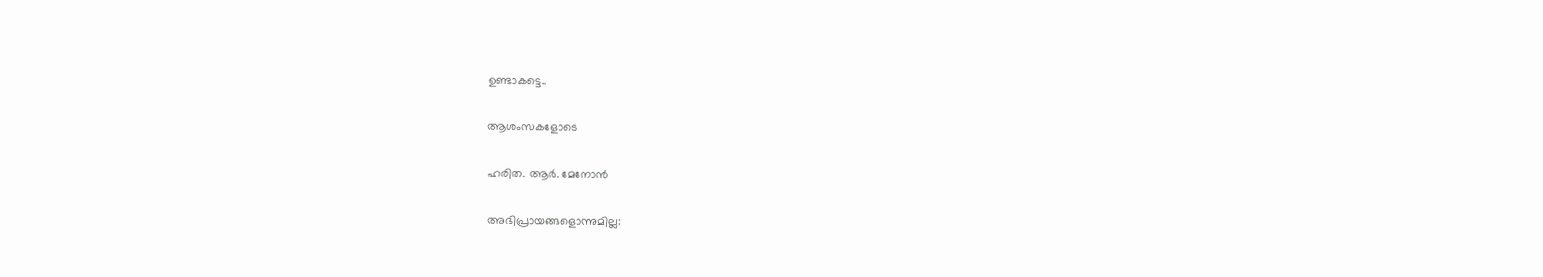ഉണ്ടാകട്ടെ..

ആശംസകളോടെ

ഹരിത. ആർ. മേനോൻ

അഭിപ്രായങ്ങളൊന്നുമില്ല: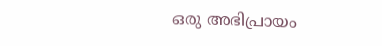ഒരു അഭിപ്രായം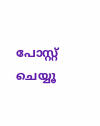പോസ്റ്റ് ചെയ്യൂ